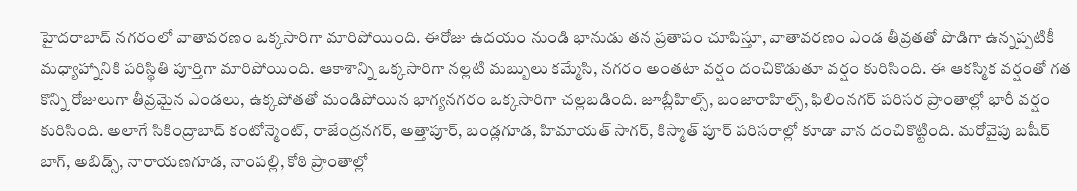హైదరాబాద్ నగరంలో వాతావరణం ఒక్కసారిగా మారిపోయింది. ఈరోజు ఉదయం నుండి భానుడు తన ప్రతాపం చూపిస్తూ, వాతావరణం ఎండ తీవ్రతతో పొడిగా ఉన్నప్పటికీ మధ్యాహ్నానికి పరిస్థితి పూర్తిగా మారిపోయింది. ఆకాశాన్ని ఒక్కసారిగా నల్లటి మబ్బులు కమ్మేసి, నగరం అంతటా వర్షం దంచికొడుతూ వర్షం కురిసింది. ఈ ఆకస్మిక వర్షంతో గత కొన్ని రోజులుగా తీవ్రమైన ఎండలు, ఉక్కపోతతో మండిపోయిన భాగ్యనగరం ఒక్కసారిగా చల్లబడింది. జూబ్లీహిల్స్, బంజారాహిల్స్, ఫిలింనగర్ పరిసర ప్రాంతాల్లో భారీ వర్షం కురిసింది. అలాగే సికింద్రాబాద్ కంటోన్మెంట్, రాజేంద్రనగర్, అత్తాపూర్, బండ్లగూడ, హిమాయత్ సాగర్, కిస్మాత్ పూర్ పరిసరాల్లో కూడా వాన దంచికొట్టింది. మరోవైపు బషీర్ బాగ్, అబిడ్స్, నారాయణగూడ, నాంపల్లి, కోఠి ప్రాంతాల్లో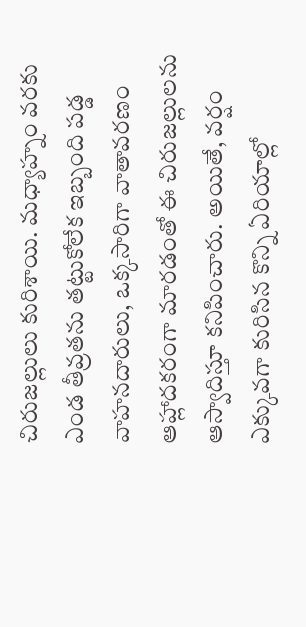చిరుజల్లులు కురిశాయి. మధ్యాహ్నం వరకు ఎండ తీవ్రతను తట్టుకోలేక ఇబ్బంది పడ్డ వాహనదారులు, ఒక్కసారిగా వాతావరణం ఆహ్లాదకరంగా మారడంతో ఈ చిరుజల్లులను ఆస్వాదిస్తూ కనిపించారు. అయితే, వర్షం ఎక్కువగా కురిసిన కొన్ని ఏరియాల్లో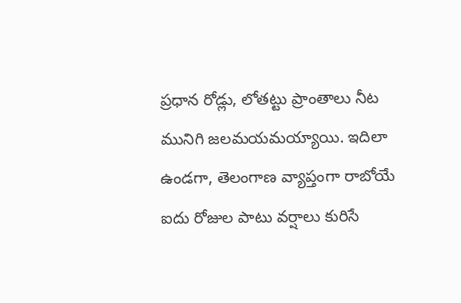ప్రధాన రోడ్లు, లోతట్టు ప్రాంతాలు నీట మునిగి జలమయమయ్యాయి. ఇదిలా ఉండగా, తెలంగాణ వ్యాప్తంగా రాబోయే ఐదు రోజుల పాటు వర్షాలు కురిసే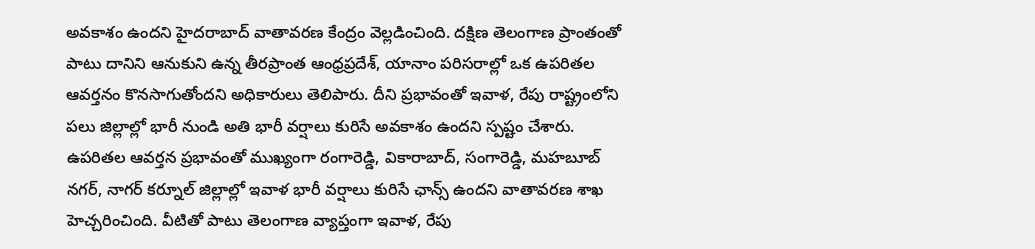అవకాశం ఉందని హైదరాబాద్ వాతావరణ కేంద్రం వెల్లడించింది. దక్షిణ తెలంగాణ ప్రాంతంతో పాటు దానిని ఆనుకుని ఉన్న తీరప్రాంత ఆంధ్రప్రదేశ్, యానాం పరిసరాల్లో ఒక ఉపరితల ఆవర్తనం కొనసాగుతోందని అధికారులు తెలిపారు. దీని ప్రభావంతో ఇవాళ, రేపు రాష్ట్రంలోని పలు జిల్లాల్లో భారీ నుండి అతి భారీ వర్షాలు కురిసే అవకాశం ఉందని స్పష్టం చేశారు. ఉపరితల ఆవర్తన ప్రభావంతో ముఖ్యంగా రంగారెడ్డి, వికారాబాద్, సంగారెడ్డి, మహబూబ్ నగర్, నాగర్ కర్నూల్ జిల్లాల్లో ఇవాళ భారీ వర్షాలు కురిసే ఛాన్స్ ఉందని వాతావరణ శాఖ హెచ్చరించింది. వీటితో పాటు తెలంగాణ వ్యాప్తంగా ఇవాళ, రేపు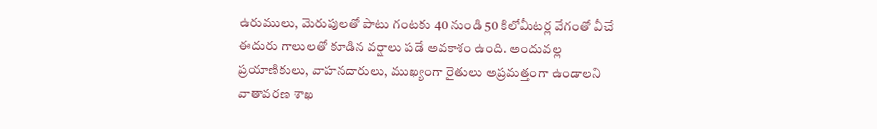ఉరుములు, మెరుపులతో పాటు గంటకు 40 నుండి 50 కిలోమీటర్ల వేగంతో వీచే ఈదురు గాలులతో కూడిన వర్షాలు పడే అవకాశం ఉంది. అందువల్ల ప్రయాణికులు, వాహనదారులు, ముఖ్యంగా రైతులు అప్రమత్తంగా ఉండాలని వాతావరణ శాఖ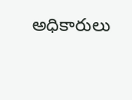అధికారులు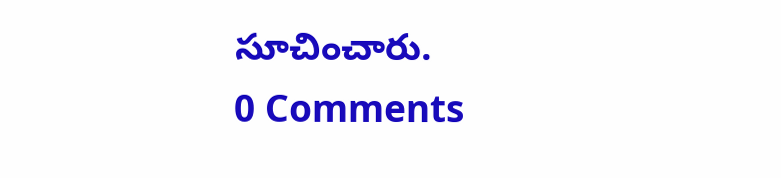సూచించారు.
0 Comments